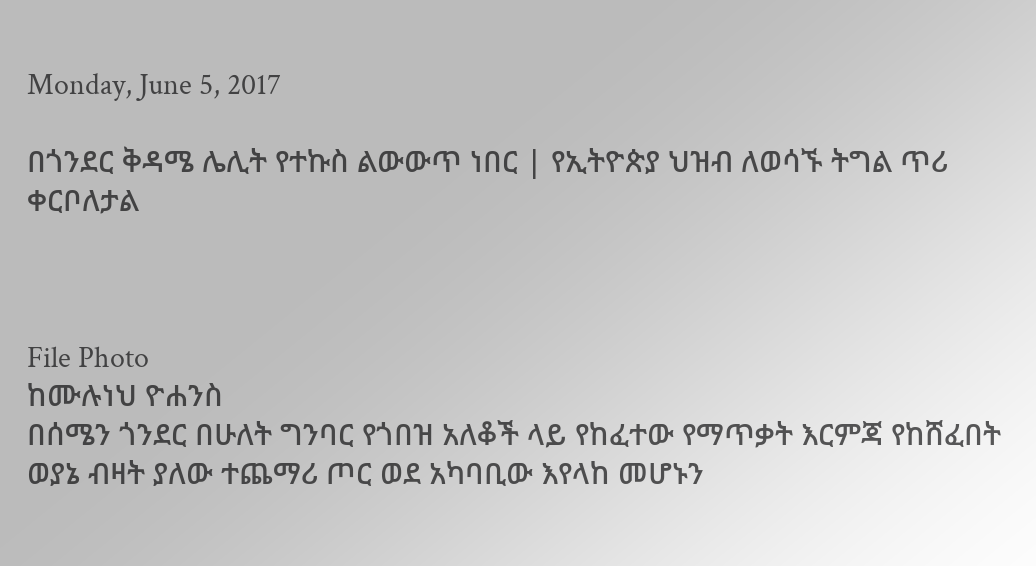Monday, June 5, 2017

በጎንደር ቅዳሜ ሌሊት የተኩስ ልውውጥ ነበር | የኢትዮጵያ ህዝብ ለወሳኙ ትግል ጥሪ ቀርቦለታል



File Photo
ከሙሉነህ ዮሐንስ
በሰሜን ጎንደር በሁለት ግንባር የጎበዝ አለቆች ላይ የከፈተው የማጥቃት እርምጃ የከሸፈበት ወያኔ ብዛት ያለው ተጨማሪ ጦር ወደ አካባቢው እየላከ መሆኑን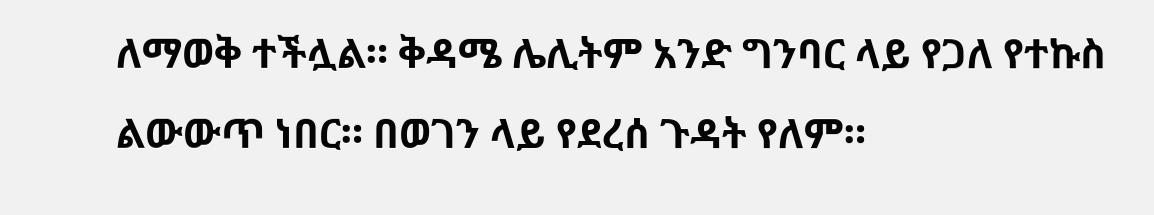ለማወቅ ተችሏል። ቅዳሜ ሌሊትም አንድ ግንባር ላይ የጋለ የተኩስ ልውውጥ ነበር። በወገን ላይ የደረሰ ጉዳት የለም።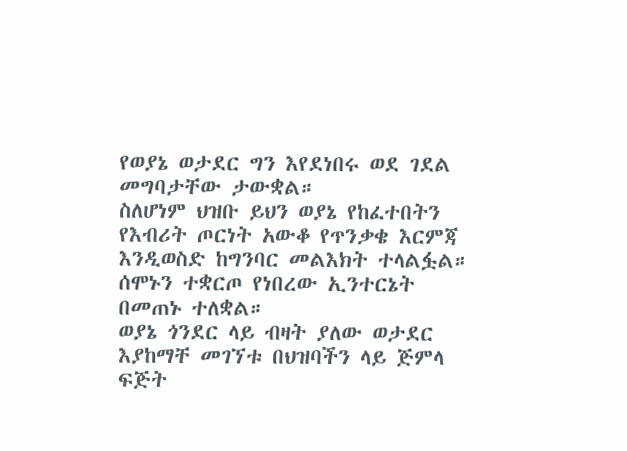የወያኔ ወታደር ግን እየደነበሩ ወደ ገደል መግባታቸው ታውቋል።
ስለሆነም ህዝቡ ይህን ወያኔ የከፈተበትን የእብሪት ጦርነት አውቆ የጥንቃቄ እርምጃ እንዲወስድ ከግንባር መልእክት ተላልፏል። ሰሞኑን ተቋርጦ የነበረው ኢንተርኔት በመጠኑ ተለቋል።
ወያኔ ጎንደር ላይ ብዛት ያለው ወታደር እያከማቸ መገኘቱ በህዝባችን ላይ ጅምላ ፍጅት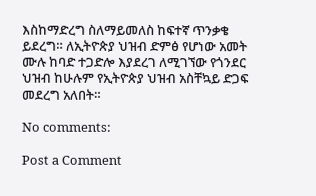እስከማድረግ ስለማይመለስ ከፍተኛ ጥንቃቄ ይደረግ። ለኢትዮጵያ ህዝብ ድምፅ የሆነው አመት ሙሉ ከባድ ተጋድሎ እያደረገ ለሚገኘው የጎንደር ህዝብ ከሁሉም የኢትዮጵያ ህዝብ አስቸኳይ ድጋፍ መደረግ አለበት።

No comments:

Post a Comment